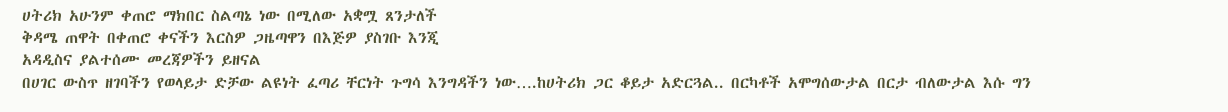ሀትሪክ አሁንም ቀጠሮ ማክበር ስልጣኔ ነው በሚለው አቋሟ ጸንታለች
ቅዳሜ ጠዋት በቀጠሮ ቀናችን እርስዎ ጋዜጣዋን በእጅዎ ያስገቡ እንጂ
አዳዲስና ያልተሰሙ መረጃዎችን ይዘናል
በሀገር ውስጥ ዘገባችን የወላይታ ድቻው ልዩነት ፈጣሪ ቸርነት ጉግሳ እንግዳችን ነው….ከሀትሪክ ጋር ቆይታ አድርጓል.. በርካቶች አሞግሰውታል በርታ ብለውታል እሱ ግን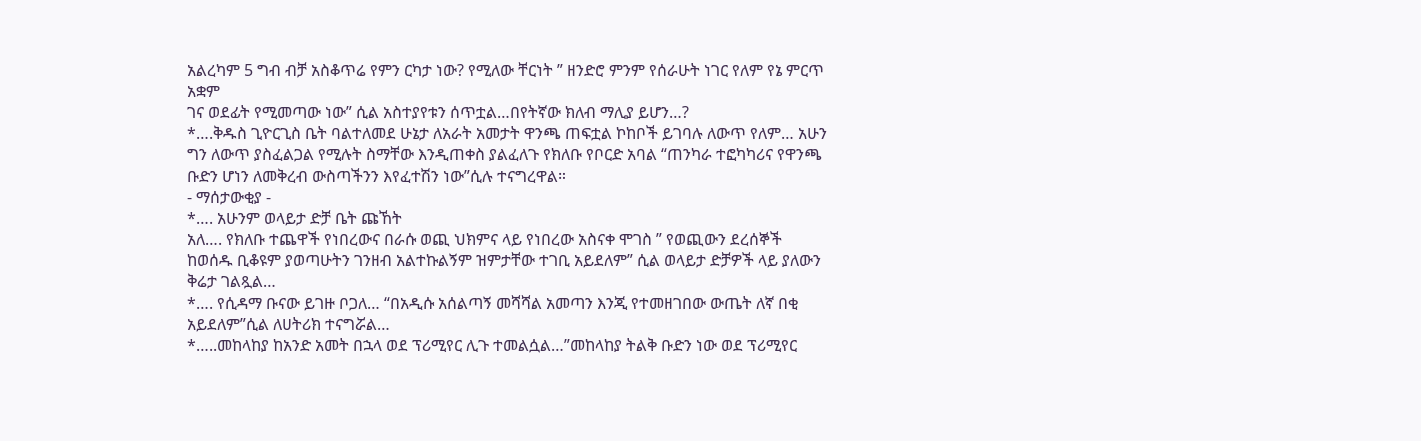አልረካም 5 ግብ ብቻ አስቆጥሬ የምን ርካታ ነው? የሚለው ቸርነት ” ዘንድሮ ምንም የሰራሁት ነገር የለም የኔ ምርጥ አቋም
ገና ወደፊት የሚመጣው ነው” ሲል አስተያየቱን ሰጥቷል…በየትኛው ክለብ ማሊያ ይሆን…?
*….ቅዱስ ጊዮርጊስ ቤት ባልተለመደ ሁኔታ ለአራት አመታት ዋንጫ ጠፍቷል ኮከቦች ይገባሉ ለውጥ የለም… አሁን ግን ለውጥ ያስፈልጋል የሚሉት ስማቸው እንዲጠቀስ ያልፈለጉ የክለቡ የቦርድ አባል “ጠንካራ ተፎካካሪና የዋንጫ ቡድን ሆነን ለመቅረብ ውስጣችንን እየፈተሽን ነው”ሲሉ ተናግረዋል።
- ማሰታውቂያ -
*…. አሁንም ወላይታ ድቻ ቤት ጩኸት
አለ…. የክለቡ ተጨዋች የነበረውና በራሱ ወጪ ህክምና ላይ የነበረው አስናቀ ሞገስ ” የወጪውን ደረሰኞች ከወሰዱ ቢቆዩም ያወጣሁትን ገንዘብ አልተኩልኝም ዝምታቸው ተገቢ አይደለም” ሲል ወላይታ ድቻዎች ላይ ያለውን ቅሬታ ገልጿል…
*…. የሲዳማ ቡናው ይገዙ ቦጋለ… “በአዲሱ አሰልጣኝ መሻሻል አመጣን እንጂ የተመዘገበው ውጤት ለኛ በቂ አይደለም”ሲል ለሀትሪክ ተናግሯል…
*…..መከላከያ ከአንድ አመት በኋላ ወደ ፕሪሚየር ሊጉ ተመልሷል…”መከላከያ ትልቅ ቡድን ነው ወደ ፕሪሚየር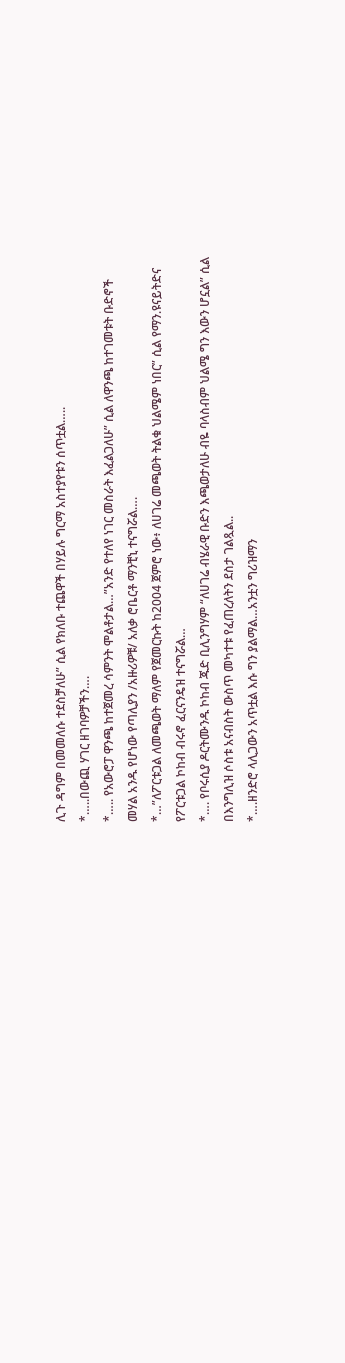ሊጉ ዳግም በመመለሱ ተደስቻለሁ” ሲል የክለቡ ተጨዋች በሃይሉ ግርማ አስተያየቱን ሰጥቷል…..
*…..በውጪ ሃገር ዘገባዎቻችን….
*….. የአውሮፓ ዋንጫ ከተጀመረ ሳምንት ሞልቶታል…”አንድ የተለየ ነገር መስራት እፈልጋለሁ” ሲል ለዋንጫ ከተገመቱት ቡድኖች መሃል አንዱ የሆነው የጣሊያን /አዙሪዎቹ/ አለቃ ሮቤርቶ ማንቺኒ ተናግሯል….
*…”ለፖርቱጋል ለመጫወት ማለም የጀመርኩት ከ2004 ጀምሮ ነው፥ ለሀገሬ መጫወት ትልቁ ህልሜም ነበር” ሲል የማን.ዩናይትድና የፖርቱጋል ኮከብ ብሩኖ ፈርናንዴዝ ተናግሯል…
*…. የቦሩሲያ ዶርትሙንዱ ኮከብ ጁድ ቢሊንግሃም “ለሀገሬ ብሄራዊ ቡድን እጫወታለሁ ብዬ ባላስብም ህልሜ ግን እውን ሆኗል” ሲል በእንግሊዝ ሶስቱ አናብስት ውስጥ መካተቱ የፈጠረለትን ደስታ ገልጿል..
*….ዘንድሮ ላሊጋውን አጥቷል እሱ ግን ያልማል…አንቷን ግሪዝማን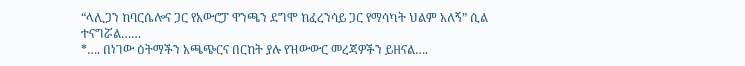“ላሊጋን ከባርሴሎና ጋር የአውሮፓ ዋንጫን ደግሞ ከፈረንሳይ ጋር የማሳካት ህልም አለኝ” ሲል ተናግሯል……
*…. በነገው ዕትማችን አጫጭርና በርከት ያሉ የዝውውር መረጃዎችን ይዘናል….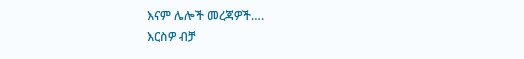እናም ሌሎች መረጃዎች….
እርስዎ ብቻ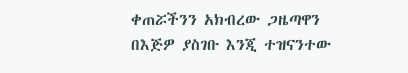ቀጠሯችንን አክብረው ጋዜጣዋን በእጅዎ ያስገቡ እንጂ ተዝናንተው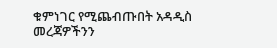ቁምነገር የሚጨብጡበት አዳዲስ መረጃዎችንን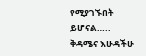የሚያገኙበት ይሆናል…..
ቅዳሜና እሁዳችሁ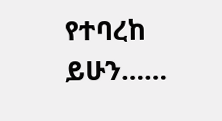የተባረከ ይሁን……